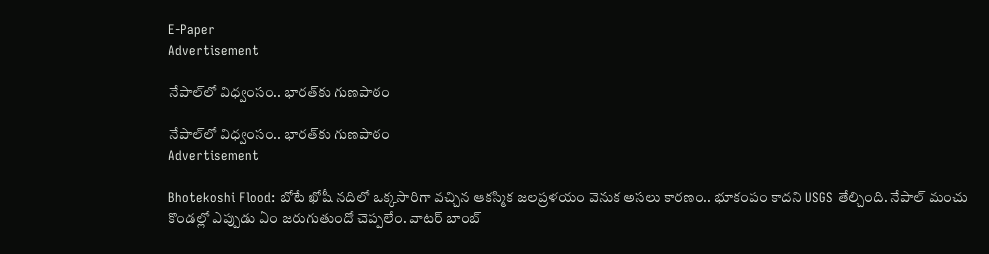E-Paper
Advertisement

నేపాల్‌లో విధ్వంసం.. భారత్‌కు గుణపాఠం

నేపాల్‌లో విధ్వంసం.. భారత్‌కు గుణపాఠం
Advertisement

Bhotekoshi Flood: బోటే ఖోషీ నదిలో ఒక్కసారిగా వచ్చిన ఆకస్మిక జలప్రళయం వెనుక అసలు కారణం.. భూకంపం కాదని USGS తేల్చింది. నేపాల్ మంచు కొండల్లో ఎప్పుడు ఏం జరుగుతుందో చెప్పలేం. వాటర్ బాంబ్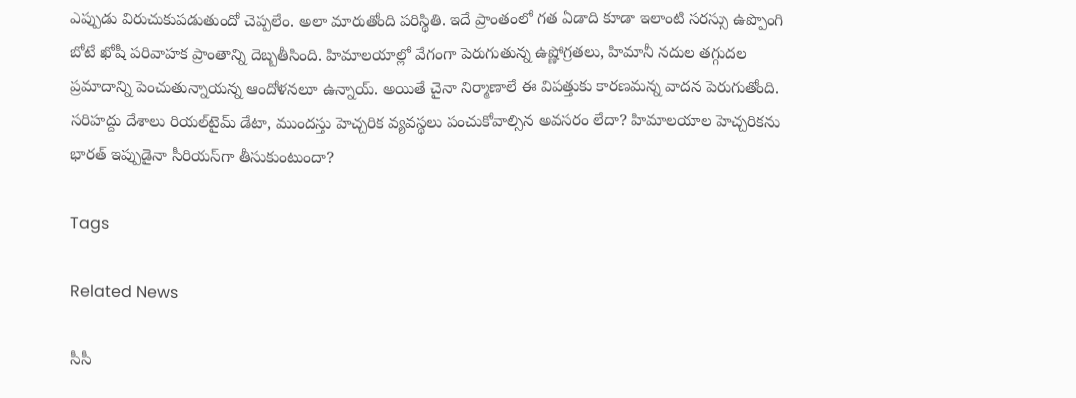ఎప్పుడు విరుచుకుపడుతుందో చెప్పలేం. అలా మారుతోంది పరిస్థితి. ఇదే ప్రాంతంలో గత ఏడాది కూడా ఇలాంటి సరస్సు ఉప్పొంగి బోటే ఖోషీ పరివాహక ప్రాంతాన్ని దెబ్బతీసింది. హిమాలయాల్లో వేగంగా పెరుగుతున్న ఉష్ణోగ్రతలు, హిమానీ నదుల తగ్గుదల ప్రమాదాన్ని పెంచుతున్నాయన్న ఆందోళనలూ ఉన్నాయ్. అయితే చైనా నిర్మాణాలే ఈ విపత్తుకు కారణమన్న వాదన పెరుగుతోంది. సరిహద్దు దేశాలు రియల్‌టైమ్‌ డేటా, ముందస్తు హెచ్చరిక వ్యవస్థలు పంచుకోవాల్సిన అవసరం లేదా? హిమాలయాల హెచ్చరికను భారత్‌ ఇప్పుడైనా సీరియస్‌గా తీసుకుంటుందా?

Tags

Related News

సీసీ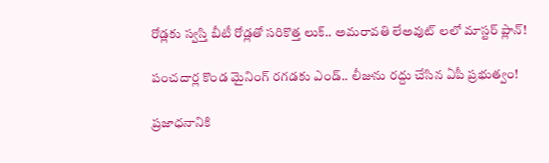రోడ్లకు స్వస్తి బీటీ రోడ్లతో సరికొత్త లుక్.. అమరావతి లేఅవుట్ లలో మాస్టర్ ప్లాన్!

పంచదార్ల కొండ మైనింగ్ రగడకు ఎండ్.. లీజును రద్దు చేసిన ఏపీ ప్రభుత్వం!

ప్రజాధనానికి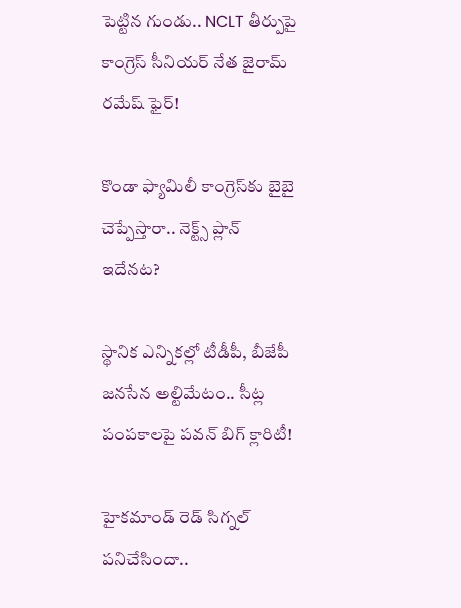పెట్టిన గుండు.. NCLT తీర్పుపై కాంగ్రెస్ సీనియర్ నేత జైరామ్ రమేష్ ఫైర్!

కొండా ఫ్యామిలీ కాంగ్రెస్‌కు బైబై చెప్పేస్తారా.. నెక్ట్స్ ప్లాన్ ఇదేనట?

స్థానిక ఎన్నికల్లో టీడీపీ, బీజేపీ జనసేన అల్టిమేటం.. సీట్ల పంపకాలపై పవన్ బిగ్ క్లారిటీ!

హైకమాండ్ రెడ్ సిగ్నల్ పనిచేసిందా..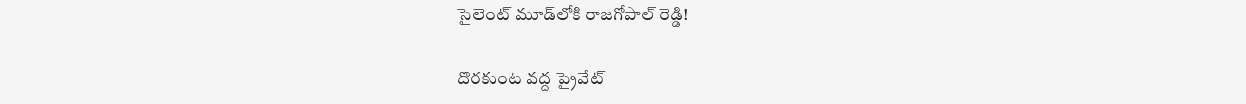సైలెంట్ మూడ్‌లోకి రాజగోపాల్ రెడ్డి!

దొరకుంట వద్ద ప్రైవేట్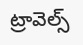ట్రావెల్స్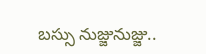బస్సు నుజ్జునుజ్జు..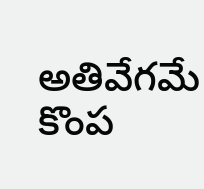అతివేగమే కొంప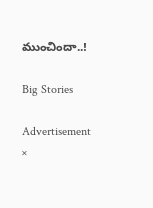ముంచిందా..!

Big Stories

Advertisement
×